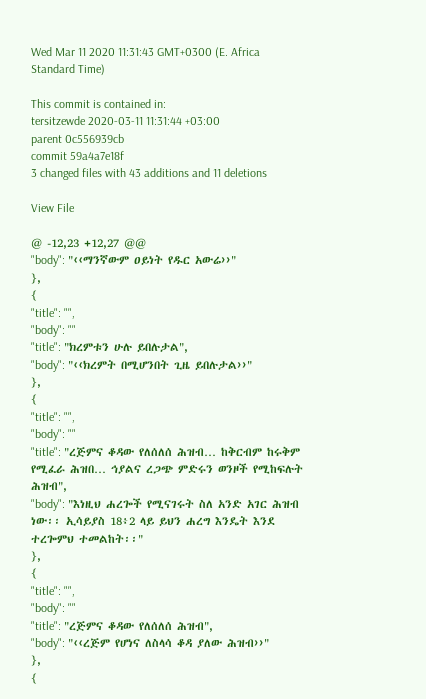Wed Mar 11 2020 11:31:43 GMT+0300 (E. Africa Standard Time)

This commit is contained in:
tersitzewde 2020-03-11 11:31:44 +03:00
parent 0c556939cb
commit 59a4a7e18f
3 changed files with 43 additions and 11 deletions

View File

@ -12,23 +12,27 @@
"body": "‹‹ማንኛውም ዐይነት የዱር አውሬ››"
},
{
"title": "",
"body": ""
"title": "ክረምቱን ሁሉ ይበሉታል",
"body": "‹‹ክረምት በሚሆንበት ጊዜ ይበሉታል››"
},
{
"title": "",
"body": ""
"title": "ረጅምና ቆዳው የለሰለሰ ሕዝብ… ከቅርብም ከሩቅም የሚፈራ ሕዝበ… ኅያልና ረጋጭ ምድሩን ወንዞች የሚከፍሉት ሕዝብ",
"body": "እነዚህ ሐረጐች የሚናገሩት ስለ አንድ አገር ሕዝብ ነው፡፡ ኢሳይያስ 18፥2 ላይ ይህን ሐረግ እንዴት እንደ ተረጐምህ ተመልከት፡፡"
},
{
"title": "",
"body": ""
"title": "ረጅምና ቆዳው የለሰለሰ ሕዝብ",
"body": "‹‹ረጅም የሆነና ለስላሳ ቆዳ ያለው ሕዝብ››"
},
{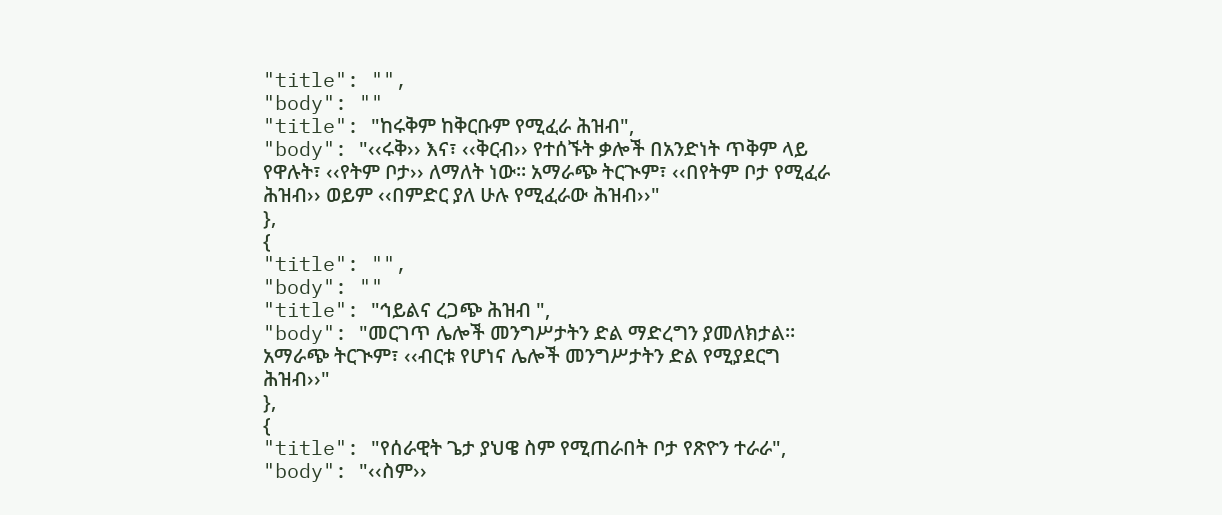"title": "",
"body": ""
"title": "ከሩቅም ከቅርቡም የሚፈራ ሕዝብ",
"body": "‹‹ሩቅ›› እና፣ ‹‹ቅርብ›› የተሰኙት ቃሎች በአንድነት ጥቅም ላይ የዋሉት፣ ‹‹የትም ቦታ›› ለማለት ነው፡፡ አማራጭ ትርጒም፣ ‹‹በየትም ቦታ የሚፈራ ሕዝብ›› ወይም ‹‹በምድር ያለ ሁሉ የሚፈራው ሕዝብ››"
},
{
"title": "",
"body": ""
"title": "ኅይልና ረጋጭ ሕዝብ ",
"body": "መርገጥ ሌሎች መንግሥታትን ድል ማድረግን ያመለክታል፡፡ አማራጭ ትርጒም፣ ‹‹ብርቱ የሆነና ሌሎች መንግሥታትን ድል የሚያደርግ ሕዝብ››"
},
{
"title": "የሰራዊት ጌታ ያህዌ ስም የሚጠራበት ቦታ የጽዮን ተራራ",
"body": "‹‹ስም››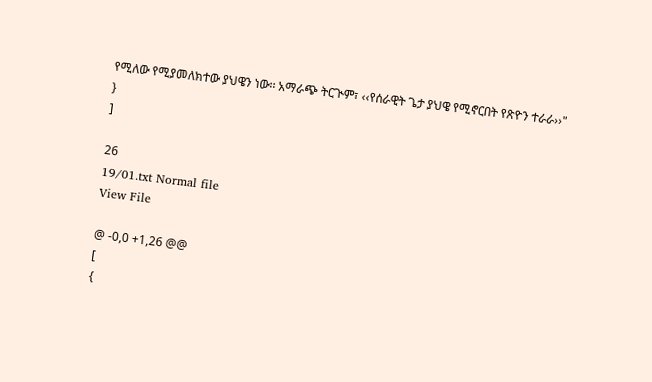የሚለው የሚያመለክተው ያህዌን ነው፡፡ አማራጭ ትርጒም፣ ‹‹የሰራዊት ጌታ ያህዌ የሚኖርበት የጽዮን ተራራ››"
}
]

26
19/01.txt Normal file
View File

@ -0,0 +1,26 @@
[
{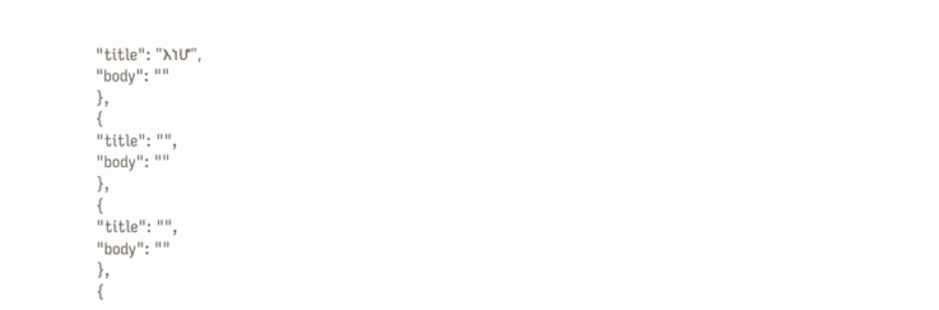"title": "እነሆ",
"body": ""
},
{
"title": "",
"body": ""
},
{
"title": "",
"body": ""
},
{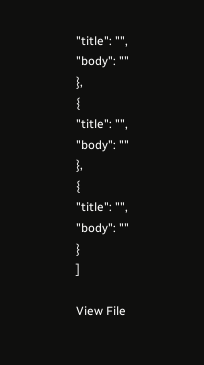"title": "",
"body": ""
},
{
"title": "",
"body": ""
},
{
"title": "",
"body": ""
}
]

View File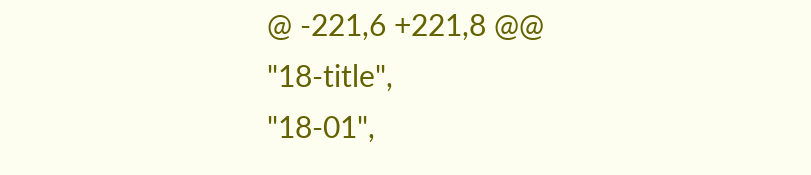@ -221,6 +221,8 @@
"18-title",
"18-01",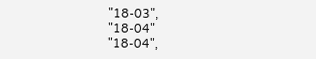"18-03",
"18-04"
"18-04",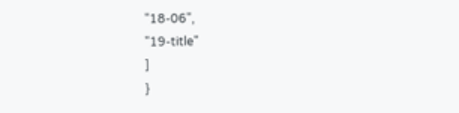"18-06",
"19-title"
]
}